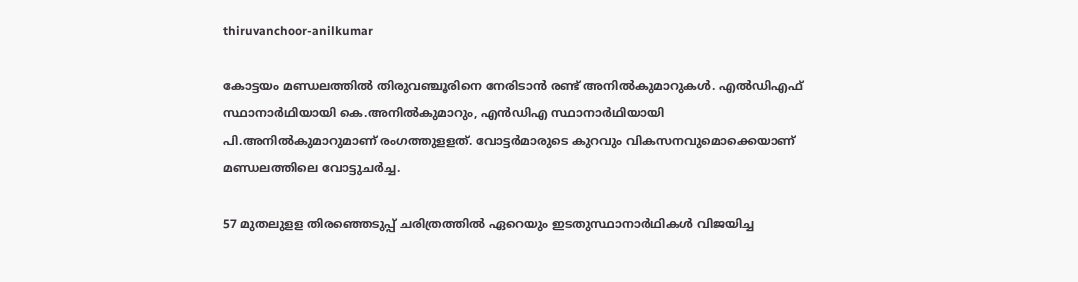thiruvanchoor-anilkumar

കോട്ടയം മണ്ഡലത്തില്‍ തിരുവഞ്ചൂരിനെ നേരിടാന്‍ രണ്ട് അനില്‍കുമാറുകള്‍. എല്‍ഡിഎഫ് സ്ഥാനാര്‍ഥിയായി കെ.അനില്‍കുമാറും, എന്‍ഡിഎ സ്ഥാനാര്‍ഥിയായി പി.അനില്‍കുമാറുമാണ് രംഗത്തുളളത്. വോട്ടര്‍മാരുടെ കുറവും വികസനവുമൊക്കെയാണ് മണ്ഡലത്തിലെ വോട്ടുചര്‍ച്ച.

57 മുതലുളള തിരഞ്ഞെടുപ്പ് ചരിത്രത്തില്‍ ഏറെയും ഇടതുസ്ഥാനാര്‍ഥികള്‍ വിജയിച്ച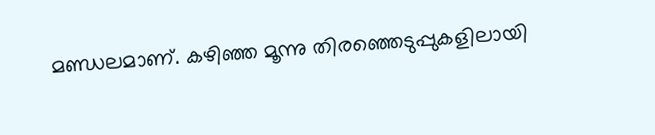മണ്ഡ‍ലമാണ്. കഴിഞ്ഞ മൂന്നു തിരഞ്ഞെടുപ്പുകളിലായി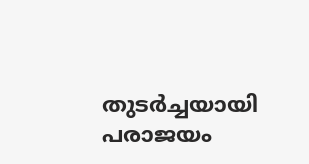തുടര്‍ച്ചയായി പരാജയം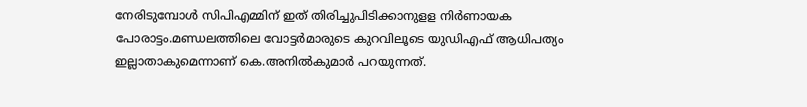നേരിടുമ്പോള്‍ സിപിഎമ്മിന് ഇത് തിരിച്ചുപിടിക്കാനുളള നിര്‍ണായക പോരാട്ടം.മണ്ഡ‍ലത്തിലെ വോട്ടര്‍മാരുടെ കുറവിലൂടെ യുഡിഎഫ് ആധിപത്യം ഇല്ലാതാകുമെന്നാണ് കെ.അനില്‍കുമാര്‍ പറയുന്നത്.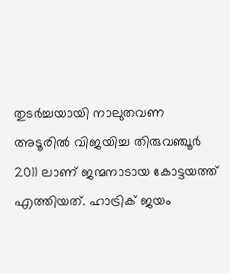തുടര്‍ച്ചയായി നാലുതവണ അടൂരില്‍ വിജയിച്ച തിരുവഞ്ചൂര്‍ 2011 ലാണ് ജന്മനാടായ കോട്ടയത്ത് എത്തിയത്. ഹാട്രിക് ജയം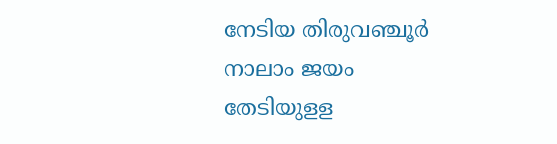നേടിയ തിരുവഞ്ചൂര്‍ നാലാം ജയം തേടിയുളള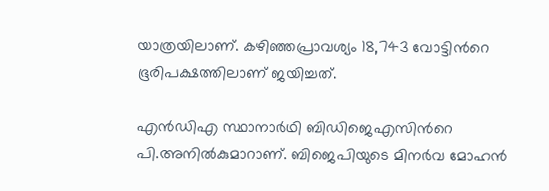യാത്രയിലാണ്. കഴിഞ്ഞപ്രാവശ്യം 18,743 വോട്ടിന്‍റെ ഭൂരിപക്ഷത്തിലാണ് ജയിച്ചത്.

എന്‍ഡിഎ സ്ഥാനാര്‍ഥി ബിഡിജെഎസിന്‍റെ പി.അനില്‍കുമാറാണ്. ബിജെപിയുടെ മിനര്‍വ മോഹന്‍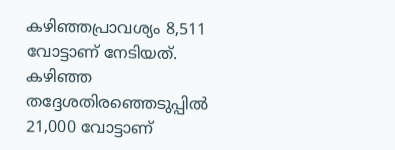കഴിഞ്ഞപ്രാവശ്യം 8,511 വോട്ടാണ് നേടിയത്. കഴിഞ്ഞ തദ്ദേശതിരഞ്ഞെടുപ്പില്‍ 21,000 വോട്ടാണ്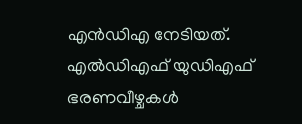എന്‍ഡിഎ നേടിയത്. എല്‍ഡിഎഫ് യുഡിഎഫ് ഭരണവീഴ്ചകള്‍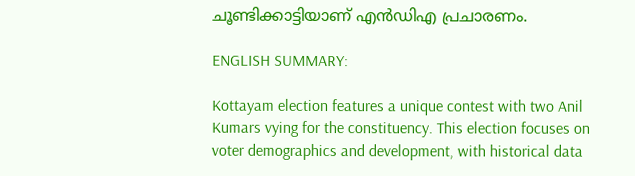ചൂണ്ടിക്കാട്ടിയാണ് എന്‍ഡിഎ പ്രചാരണം.

ENGLISH SUMMARY:

Kottayam election features a unique contest with two Anil Kumars vying for the constituency. This election focuses on voter demographics and development, with historical data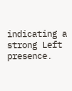indicating a strong Left presence.